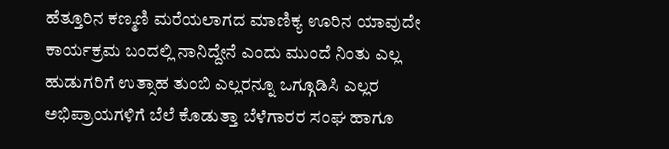ಹೆತ್ತೂರಿನ ಕಣ್ಮಣಿ ಮರೆಯಲಾಗದ ಮಾಣಿಕ್ಯ ಊರಿನ ಯಾವುದೇ ಕಾರ್ಯಕ್ರಮ ಬಂದಲ್ಲಿ ನಾನಿದ್ದೇನೆ ಎಂದು ಮುಂದೆ ನಿಂತು ಎಲ್ಲ ಹುಡುಗರಿಗೆ ಉತ್ಸಾಹ ತುಂಬಿ ಎಲ್ಲರನ್ನೂ ಒಗ್ಗೂಡಿಸಿ ಎಲ್ಲರ ಅಭಿಪ್ರಾಯಗಳಿಗೆ ಬೆಲೆ ಕೊಡುತ್ತಾ ಬೆಳೆಗಾರರ ಸಂಘ ಹಾಗೂ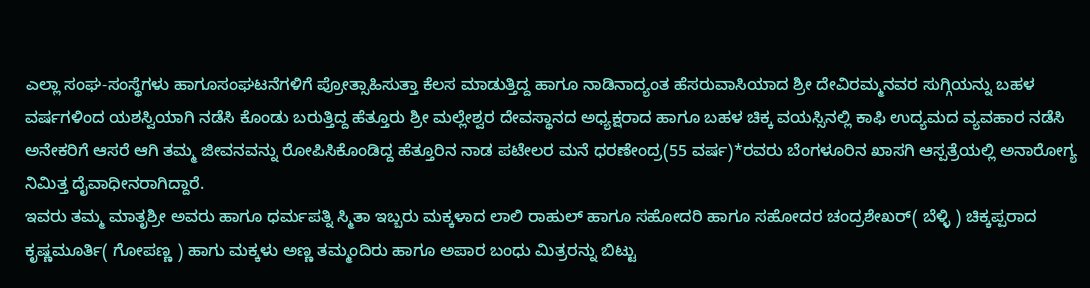ಎಲ್ಲಾ ಸಂಘ-ಸಂಸ್ಥೆಗಳು ಹಾಗೂಸಂಘಟನೆಗಳಿಗೆ ಪ್ರೋತ್ಸಾಹಿಸುತ್ತಾ ಕೆಲಸ ಮಾಡುತ್ತಿದ್ದ ಹಾಗೂ ನಾಡಿನಾದ್ಯಂತ ಹೆಸರುವಾಸಿಯಾದ ಶ್ರೀ ದೇವಿರಮ್ಮನವರ ಸುಗ್ಗಿಯನ್ನು ಬಹಳ ವರ್ಷಗಳಿಂದ ಯಶಸ್ವಿಯಾಗಿ ನಡೆಸಿ ಕೊಂಡು ಬರುತ್ತಿದ್ದ ಹೆತ್ತೂರು ಶ್ರೀ ಮಲ್ಲೇಶ್ವರ ದೇವಸ್ಥಾನದ ಅಧ್ಯಕ್ಷರಾದ ಹಾಗೂ ಬಹಳ ಚಿಕ್ಕ ವಯಸ್ಸಿನಲ್ಲಿ ಕಾಫಿ ಉದ್ಯಮದ ವ್ಯವಹಾರ ನಡೆಸಿ ಅನೇಕರಿಗೆ ಆಸರೆ ಆಗಿ ತಮ್ಮ ಜೀವನವನ್ನು ರೋಪಿಸಿಕೊಂಡಿದ್ದ ಹೆತ್ತೂರಿನ ನಾಡ ಪಟೇಲರ ಮನೆ ಧರಣೇಂದ್ರ(55 ವರ್ಷ)*ರವರು ಬೆಂಗಳೂರಿನ ಖಾಸಗಿ ಆಸ್ಪತ್ರೆಯಲ್ಲಿ ಅನಾರೋಗ್ಯ ನಿಮಿತ್ತ ದೈವಾಧೀನರಾಗಿದ್ದಾರೆ.
ಇವರು ತಮ್ಮ ಮಾತೃಶ್ರೀ ಅವರು ಹಾಗೂ ಧರ್ಮಪತ್ನಿ ಸ್ಮಿತಾ ಇಬ್ಬರು ಮಕ್ಕಳಾದ ಲಾಲಿ ರಾಹುಲ್ ಹಾಗೂ ಸಹೋದರಿ ಹಾಗೂ ಸಹೋದರ ಚಂದ್ರಶೇಖರ್( ಬೆಳ್ಳಿ ) ಚಿಕ್ಕಪ್ಪರಾದ ಕೃಷ್ಣಮೂರ್ತಿ( ಗೋಪಣ್ಣ ) ಹಾಗು ಮಕ್ಕಳು ಅಣ್ಣ ತಮ್ಮಂದಿರು ಹಾಗೂ ಅಪಾರ ಬಂಧು ಮಿತ್ರರನ್ನು ಬಿಟ್ಟು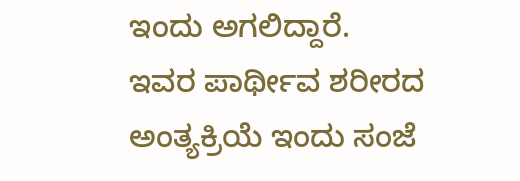ಇಂದು ಅಗಲಿದ್ದಾರೆ.
ಇವರ ಪಾರ್ಥೀವ ಶರೀರದ ಅಂತ್ಯಕ್ರಿಯೆ ಇಂದು ಸಂಜೆ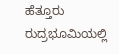ಹೆತ್ತೂರು ರುದ್ರಭೂಮಿಯಲ್ಲಿ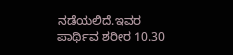ನಡೆಯಲಿದೆ.ಇವರ ಪಾರ್ಥಿವ ಶರೀರ 10.30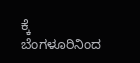ಕ್ಕೆ ಬೆಂಗಳೂರಿನಿಂದ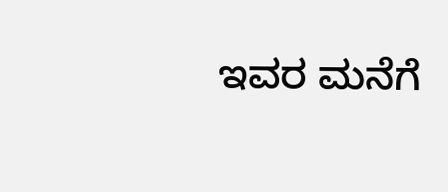ಇವರ ಮನೆಗೆ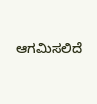ಆಗಮಿಸಲಿದೆ